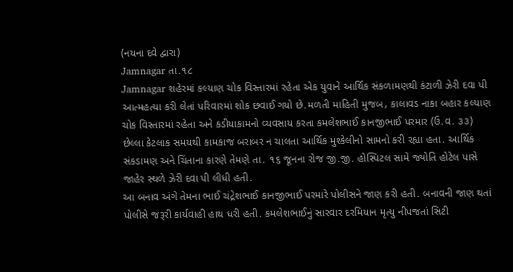(નયના દવે દ્વારા)
Jamnagar તા.૧૮
Jamnagar શહેરમાં કલ્યાણ ચોક વિસ્તારમાં રહેતા એક યુવાને આર્થિક સંકળામણથી કંટાળી ઝેરી દવા પી આત્મહત્યા કરી લેતાં પરિવારમાં શોક છવાઈ ગયો છે.મળતી માહિતી મુજબ, કાલાવડ નાકા બહાર કલ્યાણ ચોક વિસ્તારમાં રહેતા અને કડીયાકામનો વ્યવસાય કરતા કમલેશભાઈ કાનજીભાઈ પરમાર (ઉ.વ. ૩૩) છેલ્લા કેટલાક સમયથી કામકાજ બરાબર ન ચાલતા આર્થિક મુશ્કેલીનો સામનો કરી રહ્યા હતા. આર્થિક સંકડામણ અને ચિંતાના કારણે તેમણે તા. ૧૬ જૂનના રોજ જી.જી. હોસ્પિટલ સામે જ્યોતિ હોટેલ પાસે જાહેર સ્થળે ઝેરી દવા પી લીધી હતી.
આ બનાવ અંગે તેમના ભાઈ ચંદ્રેશભાઈ કાનજીભાઈ પરમારે પોલીસને જાણ કરી હતી. બનાવની જાણ થતાં પોલીસે જરૂરી કાર્યવાહી હાથ ધરી હતી. કમલેશભાઈનું સારવાર દરમિયાન મૃત્યુ નીપજતાં સિટી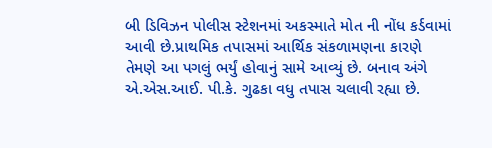બી ડિવિઝન પોલીસ સ્ટેશનમાં અકસ્માતે મોત ની નોંધ કર્ડવામાં આવી છે.પ્રાથમિક તપાસમાં આર્થિક સંકળામણના કારણે તેમણે આ પગલું ભર્યું હોવાનું સામે આવ્યું છે. બનાવ અંગે એ.એસ.આઈ. પી.કે. ગુઢકા વધુ તપાસ ચલાવી રહ્યા છે.